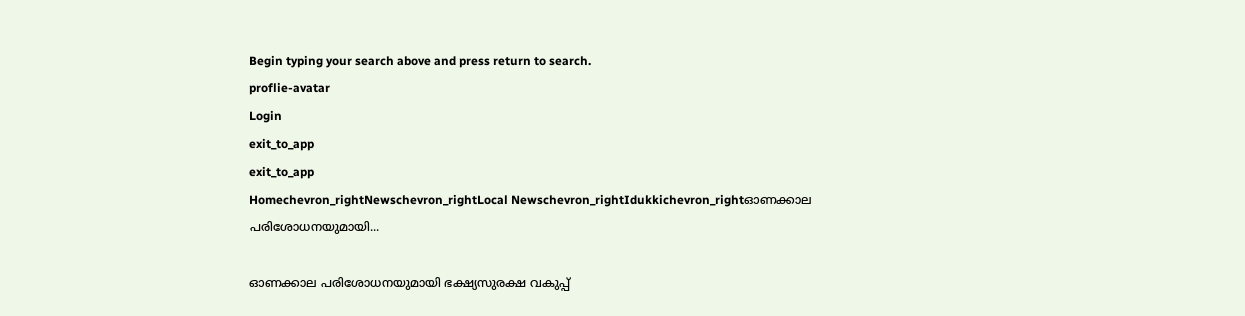Begin typing your search above and press return to search.
proflie-avatar
Login
exit_to_app
exit_to_app
Homechevron_rightNewschevron_rightLocal Newschevron_rightIdukkichevron_rightഓണക്കാല പരിശോധനയുമായി...

ഓണക്കാല പരിശോധനയുമായി ഭക്ഷ്യസുരക്ഷ വകുപ്പ്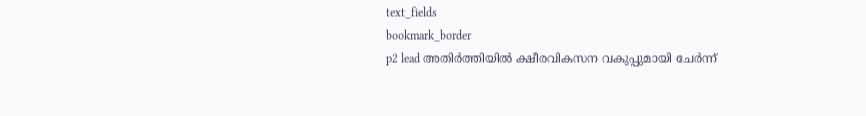text_fields
bookmark_border
p2 lead അതിർത്തിയിൽ ക്ഷീരവികസന വകുപ്പുമായി ചേർന്ന്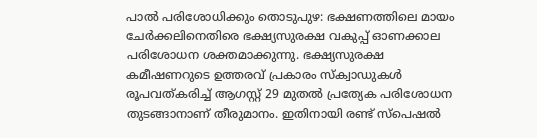പാൽ പരിശോധിക്കും തൊടുപുഴ: ഭക്ഷണത്തിലെ മായം ചേർക്കലിനെതിരെ ഭക്ഷ്യസുരക്ഷ വകുപ്പ് ഓണക്കാല പരിശോധന ശക്തമാക്കുന്നു. ഭക്ഷ്യസുരക്ഷ കമീഷണറുടെ ഉത്തരവ് പ്രകാരം സ്‌ക്വാഡുകൾ രൂപവത്കരിച്ച് ആഗസ്റ്റ് 29 മുതൽ പ്രത്യേക പരിശോധന തുടങ്ങാനാണ് തീരുമാനം. ഇതിനായി രണ്ട് സ്പെഷൽ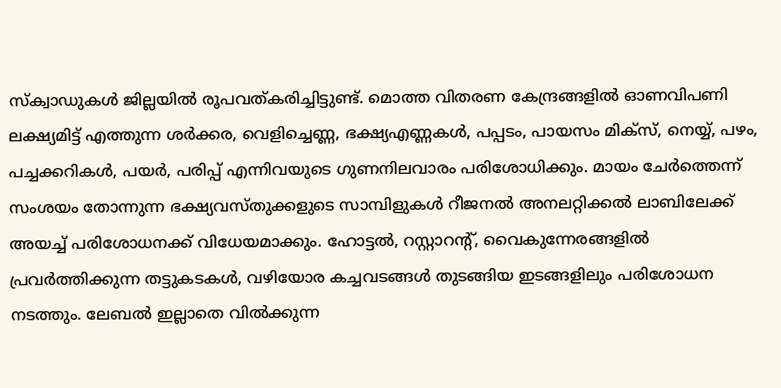സ്ക്വാഡുകൾ ജില്ലയിൽ രൂപവത്കരിച്ചിട്ടുണ്ട്. മൊത്ത വിതരണ കേന്ദ്രങ്ങളിൽ ഓണവിപണി ലക്ഷ്യമിട്ട് എത്തുന്ന ശർക്കര, വെളിച്ചെണ്ണ, ഭക്ഷ്യഎണ്ണകൾ, പപ്പടം, പായസം മിക്‌സ്, നെയ്യ്, പഴം, പച്ചക്കറികൾ, പയർ, പരിപ്പ് എന്നിവയുടെ ഗുണനിലവാരം പരിശോധിക്കും. മായം ചേർത്തെന്ന് സംശയം തോന്നുന്ന ഭക്ഷ്യവസ്തുക്കളുടെ സാമ്പിളുകൾ റീജനൽ അനലറ്റിക്കൽ ലാബിലേക്ക്‌ അയച്ച് പരിശോധനക്ക് വിധേയമാക്കും. ഹോട്ടൽ, റസ്റ്റാറന്റ്, വൈകുന്നേരങ്ങളിൽ പ്രവർത്തിക്കുന്ന തട്ടുകടകൾ, വഴിയോര കച്ചവടങ്ങൾ തുടങ്ങിയ ഇടങ്ങളിലും പരിശോധന നടത്തും. ലേബൽ ഇല്ലാതെ വിൽക്കുന്ന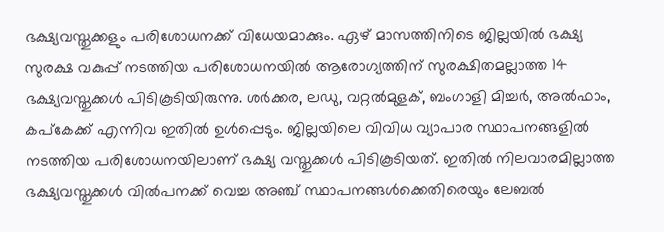ഭക്ഷ്യവസ്തുക്കളും പരിശോധനക്ക് വിധേയമാക്കും. ഏഴ് മാസത്തിനിടെ ജില്ലയിൽ ഭക്ഷ്യ സുരക്ഷ വകുപ്പ് നടത്തിയ പരിശോധനയിൽ ആരോഗ്യത്തിന് സുരക്ഷിതമല്ലാത്ത 14 ഭക്ഷ്യവസ്തുക്കൾ പിടികൂടിയിരുന്നു. ശർക്കര, ലഡു, വറ്റൽമുളക്, ബംഗാളി മിച്ചർ, അൽഫാം, കപ്കേക്ക് എന്നിവ ഇതിൽ ഉൾപ്പെടും. ജില്ലയിലെ വിവിധ വ്യാപാര സ്ഥാപനങ്ങളിൽ നടത്തിയ പരിശോധനയിലാണ് ഭക്ഷ്യ വസ്തുക്കൾ പിടികൂടിയത്. ഇതിൽ നിലവാരമില്ലാത്ത ഭക്ഷ്യവസ്തുക്കൾ വിൽപനക്ക് വെച്ച അഞ്ച് സ്ഥാപനങ്ങൾക്കെതിരെയും ലേബൽ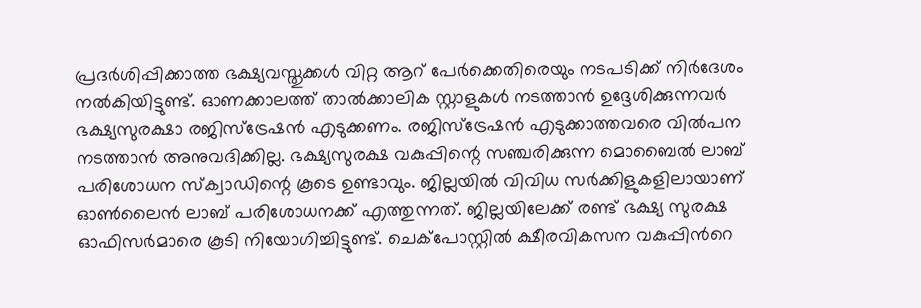പ്രദർശിപ്പിക്കാത്ത ഭക്ഷ്യവസ്തുക്കൾ വിറ്റ ആറ് പേർക്കെതിരെയും നടപടിക്ക് നിർദേശം നൽകിയിട്ടുണ്ട്. ഓണക്കാലത്ത് താൽക്കാലിക സ്റ്റാളുകൾ നടത്താൻ ഉദ്ദേശിക്കുന്നവർ ഭക്ഷ്യസുരക്ഷാ രജിസ്‌ട്രേഷൻ എടുക്കണം. രജിസ്‌ട്രേഷൻ എടുക്കാത്തവരെ വിൽപന നടത്താൻ അനുവദിക്കില്ല. ഭക്ഷ്യസുരക്ഷ വകുപ്പിന്റെ സഞ്ചരിക്കുന്ന മൊബൈൽ ലാബ് പരിശോധന സ്‌ക്വാഡിന്റെ കൂടെ ഉണ്ടാവും. ജില്ലയിൽ വിവിധ സർക്കിളുകളിലായാണ് ഓൺലൈൻ ലാബ് പരിശോധനക്ക് എത്തുന്നത്. ജില്ലയിലേക്ക് രണ്ട് ഭക്ഷ്യ സുരക്ഷ ഓഫിസർമാരെ കൂടി നിയോഗിച്ചിട്ടുണ്ട്. ചെക്പോസ്റ്റിൽ ക്ഷീരവികസന വകുപ്പിന്‍റെ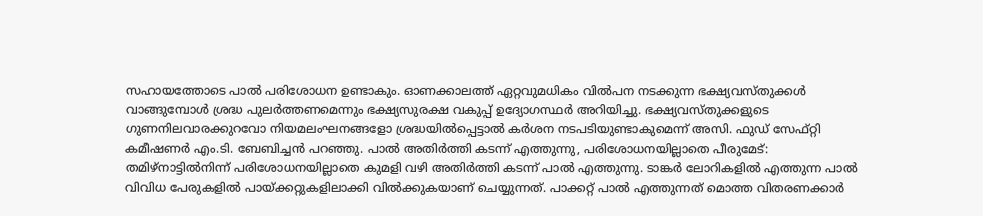സഹായത്തോടെ പാൽ പരിശോധന ഉണ്ടാകും. ഓണക്കാലത്ത് ഏറ്റവുമധികം വില്‍പന നടക്കുന്ന ഭക്ഷ്യവസ്തുക്കൾ വാങ്ങുമ്പോള്‍ ശ്രദ്ധ പുലര്‍ത്തണമെന്നും ഭക്ഷ്യസുരക്ഷ വകുപ്പ് ഉദ്യോഗസ്ഥർ അറിയിച്ചു. ഭക്ഷ്യവസ്തുക്കളുടെ ഗുണനിലവാരക്കുറവോ നിയമലംഘനങ്ങളോ ശ്രദ്ധയില്‍പ്പെട്ടാല്‍ കർശന നടപടിയുണ്ടാകുമെന്ന് അസി. ഫുഡ് സേഫ്റ്റി കമീഷണർ എം.ടി. ബേബിച്ചൻ പറഞ്ഞു. പാൽ അതിർത്തി കടന്ന് എത്തുന്നു, പരിശോധനയില്ലാതെ പീരുമേട്: തമിഴ്നാട്ടിൽനിന്ന് പരിശോധനയില്ലാതെ കുമളി വഴി അതിർത്തി കടന്ന് പാൽ എത്തുന്നു. ടാങ്കർ ലോറികളിൽ എത്തുന്ന പാൽ വിവിധ പേരുകളിൽ പായ്ക്കറ്റുകളിലാക്കി വിൽക്കുകയാണ് ചെയ്യുന്നത്. പാക്കറ്റ് പാൽ എത്തുന്നത് മൊത്ത വിതരണക്കാർ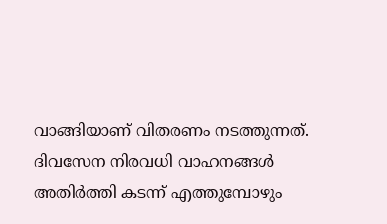വാങ്ങിയാണ് വിതരണം നടത്തുന്നത്. ദിവസേന നിരവധി വാഹനങ്ങൾ അതിർത്തി കടന്ന് എത്തുമ്പോഴും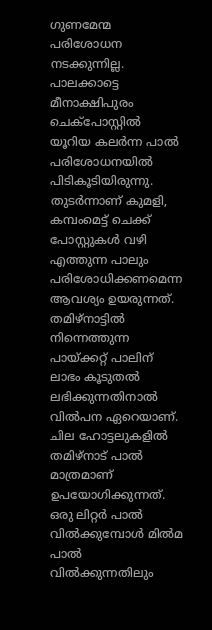ഗുണമേന്മ പരിശോധന നടക്കുന്നില്ല. പാലക്കാട്ടെ മീനാക്ഷിപുരം ചെക്പോസ്റ്റിൽ യൂറിയ കലർന്ന പാൽ പരിശോധനയിൽ പിടികൂടിയിരുന്നു. തുടർന്നാണ് കുമളി, കമ്പംമെട്ട് ചെക്ക് പോസ്റ്റുകൾ വഴി എത്തുന്ന പാലും പരിശോധിക്കണമെന്ന ആവശ്യം ഉയരുന്നത്. തമിഴ്നാട്ടിൽ നിന്നെത്തുന്ന പായ്ക്കറ്റ് പാലിന് ലാഭം കൂടുതൽ ലഭിക്കുന്നതിനാൽ വിൽപന ഏറെയാണ്. ചില ഹോട്ടലുകളിൽ തമിഴ്നാട് പാൽ മാത്രമാണ് ഉപയോഗിക്കുന്നത്. ഒരു ലിറ്റർ പാൽ വിൽക്കുമ്പോൾ മിൽമ പാൽ വിൽക്കുന്നതിലും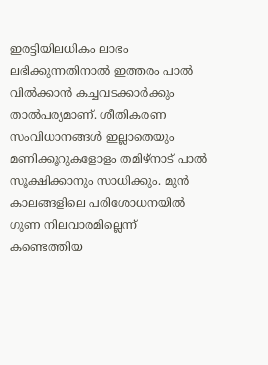ഇരട്ടിയിലധികം ലാഭം ലഭിക്കുന്നതിനാൽ ഇത്തരം പാൽ വിൽക്കാൻ കച്ചവടക്കാർക്കും താൽപര്യമാണ്. ശീതികരണ സംവിധാനങ്ങൾ ഇല്ലാതെയും മണിക്കൂറുകളോളം തമിഴ്നാട് പാൽ സൂക്ഷിക്കാനും സാധിക്കും. മുൻ കാലങ്ങളിലെ പരിശോധനയിൽ ഗുണ നിലവാരമില്ലെന്ന് കണ്ടെത്തിയ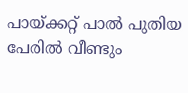പായ്ക്കറ്റ് പാൽ പുതിയ പേരിൽ വീണ്ടും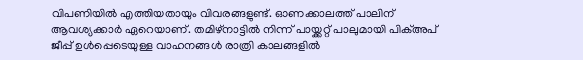വിപണിയിൽ എത്തിയതായും വിവരങ്ങളുണ്ട്. ഓണക്കാലത്ത് പാലിന് ആവശ്യക്കാർ ഏറെയാണ്. തമിഴ്നാട്ടിൽ നിന്ന് പായ്ക്കറ്റ് പാലുമായി പിക്അപ് ജീപ്പ് ഉൾപ്പെടെയുള്ള വാഹനങ്ങൾ രാത്രി കാലങ്ങളിൽ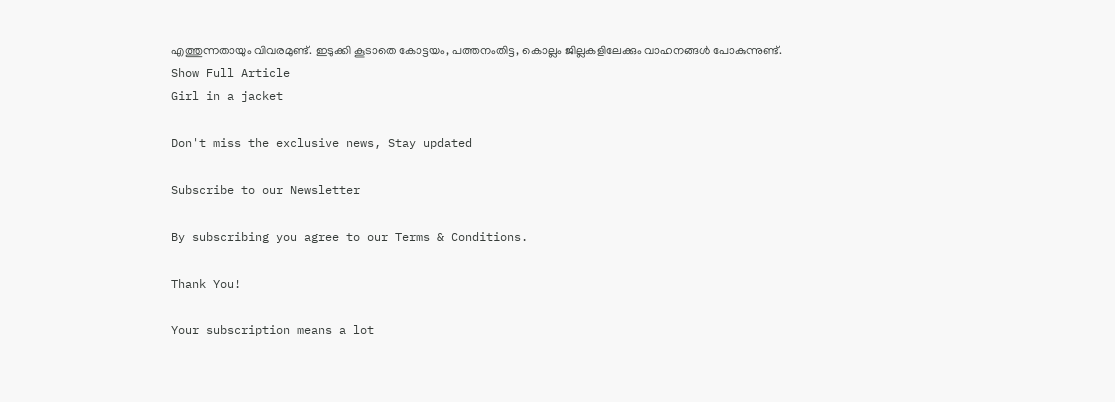എത്തുന്നതായും വിവരമുണ്ട്. ഇടുക്കി കൂടാതെ കോട്ടയം, പത്തനംതിട്ട, കൊല്ലം ജില്ലകളിലേക്കും വാഹനങ്ങൾ പോകുന്നുണ്ട്.
Show Full Article
Girl in a jacket

Don't miss the exclusive news, Stay updated

Subscribe to our Newsletter

By subscribing you agree to our Terms & Conditions.

Thank You!

Your subscription means a lot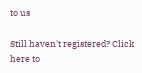to us

Still haven't registered? Click here to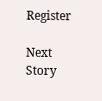Register

Next Story